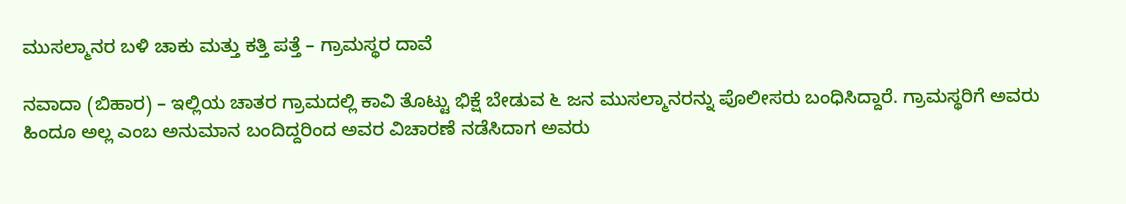ಮುಸಲ್ಮಾನರ ಬಳಿ ಚಾಕು ಮತ್ತು ಕತ್ತಿ ಪತ್ತೆ – ಗ್ರಾಮಸ್ಥರ ದಾವೆ

ನವಾದಾ (ಬಿಹಾರ) – ಇಲ್ಲಿಯ ಚಾತರ ಗ್ರಾಮದಲ್ಲಿ ಕಾವಿ ತೊಟ್ಟು ಭಿಕ್ಷೆ ಬೇಡುವ ೬ ಜನ ಮುಸಲ್ಮಾನರನ್ನು ಪೊಲೀಸರು ಬಂಧಿಸಿದ್ದಾರೆ. ಗ್ರಾಮಸ್ಥರಿಗೆ ಅವರು ಹಿಂದೂ ಅಲ್ಲ ಎಂಬ ಅನುಮಾನ ಬಂದಿದ್ದರಿಂದ ಅವರ ವಿಚಾರಣೆ ನಡೆಸಿದಾಗ ಅವರು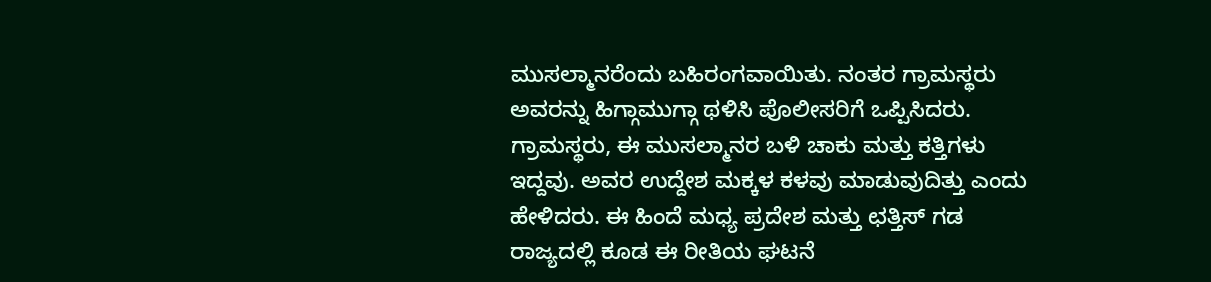ಮುಸಲ್ಮಾನರೆಂದು ಬಹಿರಂಗವಾಯಿತು. ನಂತರ ಗ್ರಾಮಸ್ಥರು ಅವರನ್ನು ಹಿಗ್ಗಾಮುಗ್ಗಾ ಥಳಿಸಿ ಪೊಲೀಸರಿಗೆ ಒಪ್ಪಿಸಿದರು. ಗ್ರಾಮಸ್ಥರು, ಈ ಮುಸಲ್ಮಾನರ ಬಳಿ ಚಾಕು ಮತ್ತು ಕತ್ತಿಗಳು ಇದ್ದವು. ಅವರ ಉದ್ದೇಶ ಮಕ್ಕಳ ಕಳವು ಮಾಡುವುದಿತ್ತು ಎಂದು ಹೇಳಿದರು. ಈ ಹಿಂದೆ ಮಧ್ಯ ಪ್ರದೇಶ ಮತ್ತು ಛತ್ತಿಸ್ ಗಡ ರಾಜ್ಯದಲ್ಲಿ ಕೂಡ ಈ ರೀತಿಯ ಘಟನೆ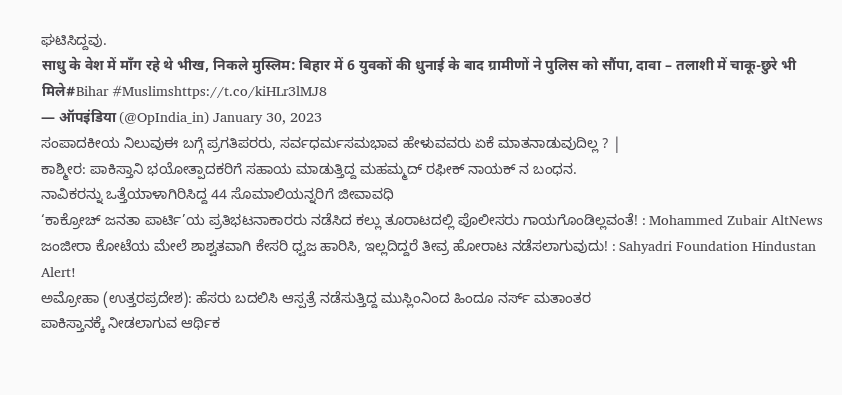ಘಟಿಸಿದ್ದವು.
साधु के वेश में माँग रहे थे भीख, निकले मुस्लिम: बिहार में 6 युवकों की धुनाई के बाद ग्रामीणों ने पुलिस को सौंपा, दावा – तलाशी में चाकू-छुरे भी मिले#Bihar #Muslimshttps://t.co/kiHLr3lMJ8
— ऑपइंडिया (@OpIndia_in) January 30, 2023
ಸಂಪಾದಕೀಯ ನಿಲುವುಈ ಬಗ್ಗೆ ಪ್ರಗತಿಪರರು, ಸರ್ವಧರ್ಮಸಮಭಾವ ಹೇಳುವವರು ಏಕೆ ಮಾತನಾಡುವುದಿಲ್ಲ ? |
ಕಾಶ್ಮೀರ: ಪಾಕಿಸ್ತಾನಿ ಭಯೋತ್ಪಾದಕರಿಗೆ ಸಹಾಯ ಮಾಡುತ್ತಿದ್ದ ಮಹಮ್ಮದ್ ರಫೀಕ್ ನಾಯಕ್ ನ ಬಂಧನ.
ನಾವಿಕರನ್ನು ಒತ್ತೆಯಾಳಾಗಿರಿಸಿದ್ದ 44 ಸೊಮಾಲಿಯನ್ನರಿಗೆ ಜೀವಾವಧಿ
‘ಕಾಕ್ರೋಚ್ ಜನತಾ ಪಾರ್ಟಿ’ಯ ಪ್ರತಿಭಟನಾಕಾರರು ನಡೆಸಿದ ಕಲ್ಲು ತೂರಾಟದಲ್ಲಿ ಪೊಲೀಸರು ಗಾಯಗೊಂಡಿಲ್ಲವಂತೆ! : Mohammed Zubair AltNews
ಜಂಜೀರಾ ಕೋಟೆಯ ಮೇಲೆ ಶಾಶ್ವತವಾಗಿ ಕೇಸರಿ ಧ್ವಜ ಹಾರಿಸಿ, ಇಲ್ಲದಿದ್ದರೆ ತೀವ್ರ ಹೋರಾಟ ನಡೆಸಲಾಗುವುದು! : Sahyadri Foundation Hindustan Alert!
ಅಮ್ರೋಹಾ (ಉತ್ತರಪ್ರದೇಶ): ಹೆಸರು ಬದಲಿಸಿ ಆಸ್ಪತ್ರೆ ನಡೆಸುತ್ತಿದ್ದ ಮುಸ್ಲಿಂನಿಂದ ಹಿಂದೂ ನರ್ಸ್ ಮತಾಂತರ
ಪಾಕಿಸ್ತಾನಕ್ಕೆ ನೀಡಲಾಗುವ ಆರ್ಥಿಕ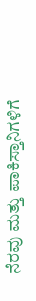ನೆರವು ಮತ್ತು ಪಾಕಿಸ್ತಾನಿಗಳಿಗೆ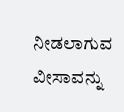ನೀಡಲಾಗುವ ವೀಸಾವನ್ನು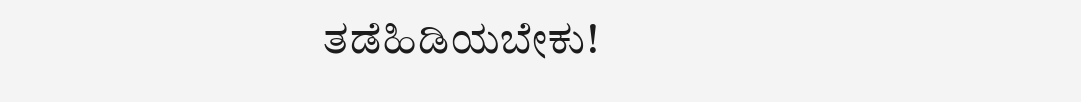ತಡೆಹಿಡಿಯಬೇಕು!